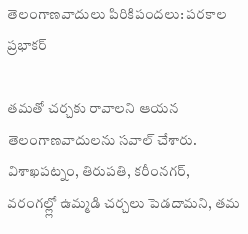తెలంగాణవాదులు పిరికిపందలు: పరకాల ప్రభాకర్

తమతో చర్చకు రావాలని ఆయన తెలంగాణవాదులను సవాల్ చేశారు. విశాఖపట్నం, తిరుపతి, కరీంనగర్, వరంగల్ల్లో ఉమ్మడి చర్చలు పెడదామని, తమ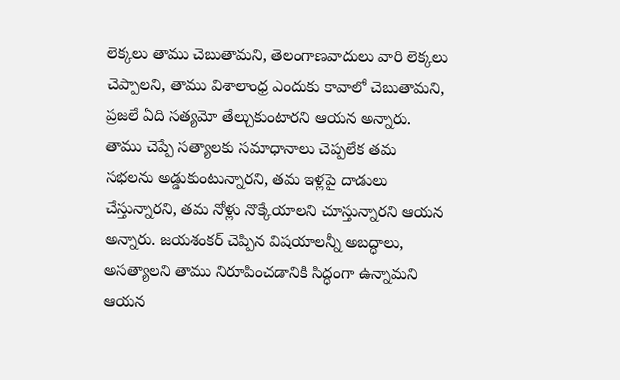లెక్కలు తాము చెబుతామని, తెలంగాణవాదులు వారి లెక్కలు చెప్పాలని, తాము విశాలాంధ్ర ఎందుకు కావాలో చెబుతామని, ప్రజలే ఏది సత్యమో తేల్చుకుంటారని ఆయన అన్నారు. తాము చెప్పే సత్యాలకు సమాధానాలు చెప్పలేక తమ సభలను అడ్డుకుంటున్నారని, తమ ఇళ్లపై దాడులు చేస్తున్నారని, తమ నోళ్లు నొక్కేయాలని చూస్తున్నారని ఆయన అన్నారు. జయశంకర్ చెప్పిన విషయాలన్నీ అబద్ధాలు, అసత్యాలని తాము నిరూపించడానికి సిద్ధంగా ఉన్నామని ఆయన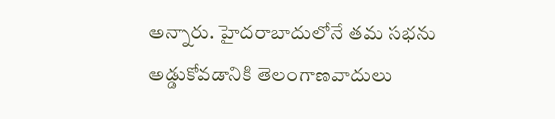అన్నారు. హైదరాబాదులోనే తమ సభను అడ్డుకోవడానికి తెలంగాణవాదులు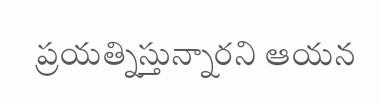ప్రయత్నిస్తున్నారని ఆయన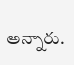అన్నారు.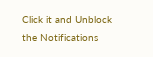Click it and Unblock the Notifications